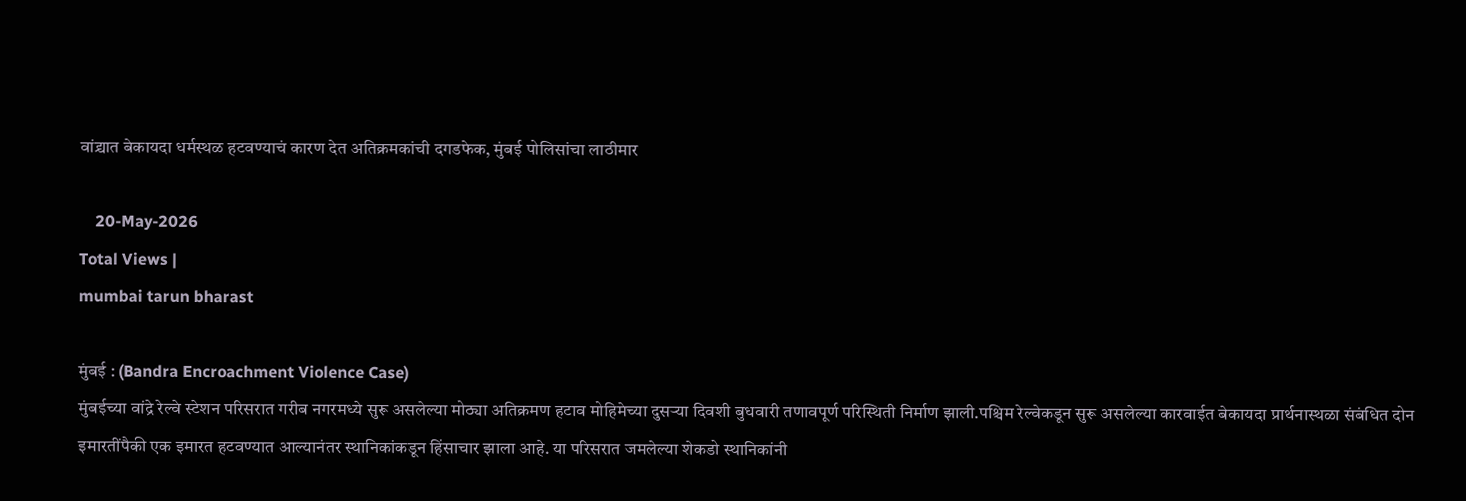वांद्र्यात बेकायदा धर्मस्थळ हटवण्याचं कारण देत अतिक्रमकांची दगडफेक, मुंबई पोलिसांचा लाठीमार

    20-May-2026
Total Views |
mumbai tarun bharast

मुंबई : (Bandra Encroachment Violence Case)
मुंबईच्या वांद्रे रेल्वे स्टेशन परिसरात गरीब नगरमध्ये सुरू असलेल्या मोठ्या अतिक्रमण हटाव मोहिमेच्या दुसऱ्या दिवशी बुधवारी तणावपूर्ण परिस्थिती निर्माण झाली.पश्चिम रेल्वेकडून सुरू असलेल्या कारवाईत बेकायदा प्रार्थनास्थळा संबंधित दोन इमारतींपैकी एक इमारत हटवण्यात आल्यानंतर स्थानिकांकडून हिंसाचार झाला आहे. या परिसरात जमलेल्या शेकडो स्थानिकांनी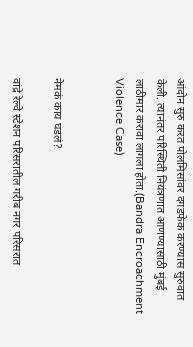आंदोन सुरु करत पोलमिसांवर दगडफेक करण्यास सुरुवात केली. त्यानंतर परिस्थिती नियंत्रणात आणण्यासाठी मुंबई लाठीमार करावा लागला होता.(Bandra Encroachment Violence Case)


नेमकं काय घडलं?

वांद्रे रेल्वे स्टेशन परिसरातील गरीब नगर परिसरात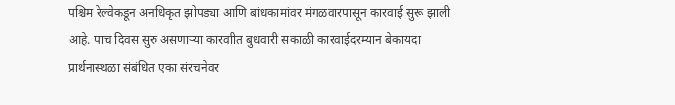पश्चिम रेल्वेकडून अनधिकृत झोपड्या आणि बांधकामांवर मंगळवारपासून कारवाई सुरू झाली आहे. पाच दिवस सुरु असणाऱ्या कारवाीत बुधवारी सकाळी कारवाईदरम्यान बेकायदा प्रार्थनास्थळा संबंधित एका संरचनेवर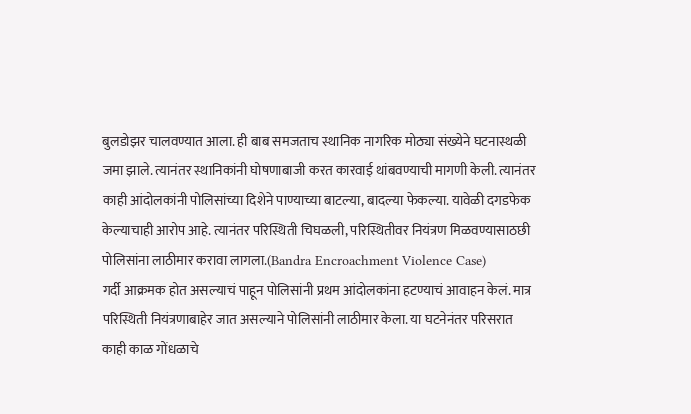बुलडोझर चालवण्यात आला. ही बाब समजताच स्थानिक नागरिक मोठ्या संख्येने घटनास्थळी जमा झाले. त्यानंतर स्थानिकांनी घोषणाबाजी करत कारवाई थांबवण्याची मागणी केली. त्यानंतर काही आंदोलकांनी पोलिसांच्या दिशेने पाण्याच्या बाटल्या, बादल्या फेकल्या. यावेळी दगडफेक केल्याचाही आरोप आहे. त्यानंतर परिस्थिती चिघळली, परिस्थितीवर नियंत्रण मिळवण्यासाठछी पोलिसांना लाठीमार करावा लागला.(Bandra Encroachment Violence Case)
गर्दी आक्रमक होत असल्याचं पाहून पोलिसांनी प्रथम आंदोलकांना हटण्याचं आवाहन केलं. मात्र परिस्थिती नियंत्रणाबाहेर जात असल्याने पोलिसांनी लाठीमार केला. या घटनेनंतर परिसरात काही काळ गोंधळाचे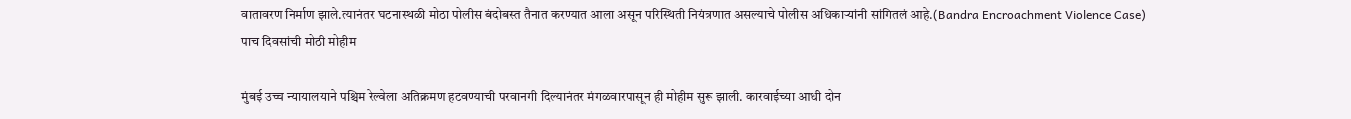वातावरण निर्माण झाले.त्यानंतर घटनास्थळी मोठा पोलीस बंदोबस्त तैनात करण्यात आला असून परिस्थिती नियंत्रणात असल्याचे पोलीस अधिकाऱ्यांनी सांगितलं आहे.(Bandra Encroachment Violence Case)
पाच दिवसांची मोठी मोहीम

मुंबई उच्च न्यायालयाने पश्चिम रेल्वेला अतिक्रमण हटवण्याची परवानगी दिल्यानंतर मंगळवारपासून ही मोहीम सुरू झाली. कारवाईच्या आधी दोन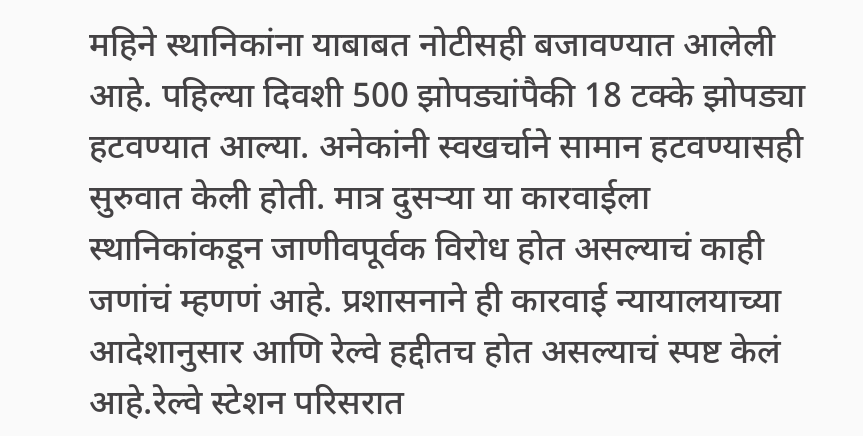महिने स्थानिकांना याबाबत नोटीसही बजावण्यात आलेली आहे. पहिल्या दिवशी 500 झोपड्यांपैकी 18 टक्के झोपड्या हटवण्यात आल्या. अनेकांनी स्वखर्चाने सामान हटवण्यासही सुरुवात केली होती. मात्र दुसऱ्या या कारवाईला स्थानिकांकडून जाणीवपूर्वक विरोध होत असल्याचं काही जणांचं म्हणणं आहे. प्रशासनाने ही कारवाई न्यायालयाच्या आदेशानुसार आणि रेल्वे हद्दीतच होत असल्याचं स्पष्ट केलं आहे.रेल्वे स्टेशन परिसरात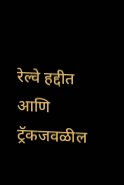रेल्वे हद्दीत आणि ट्रॅकजवळील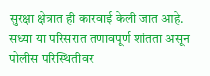सुरक्षा क्षेत्रात ही कारवाई केली जात आहे. सध्या या परिसरात तणावपूर्ण शांतता असून पोलीस परिस्थितीवर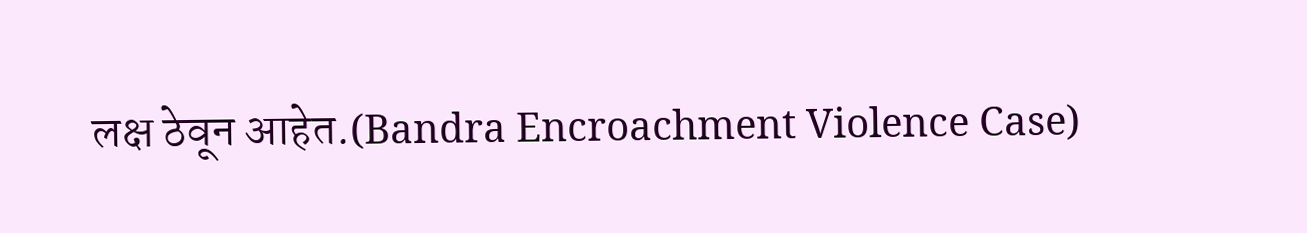लक्ष ठेवून आहेत.(Bandra Encroachment Violence Case)